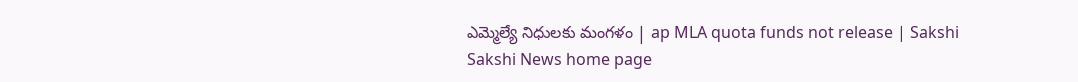ఎమ్మెల్యే నిధులకు మంగళం | ap MLA quota funds not release | Sakshi
Sakshi News home page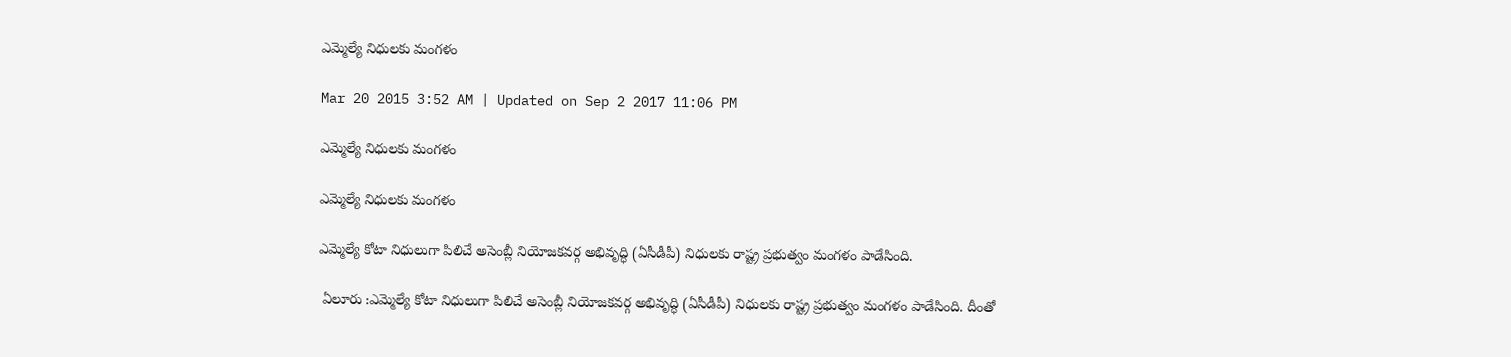ఎమ్మెల్యే నిధులకు మంగళం

Mar 20 2015 3:52 AM | Updated on Sep 2 2017 11:06 PM

ఎమ్మెల్యే నిధులకు మంగళం

ఎమ్మెల్యే నిధులకు మంగళం

ఎమ్మెల్యే కోటా నిధులుగా పిలిచే అసెంబ్లీ నియోజకవర్గ అభివృద్ధి (ఏసీడీపీ) నిధులకు రాష్ట్ర ప్రభుత్వం మంగళం పాడేసింది.

 ఏలూరు :ఎమ్మెల్యే కోటా నిధులుగా పిలిచే అసెంబ్లీ నియోజకవర్గ అభివృద్ధి (ఏసీడీపీ) నిధులకు రాష్ట్ర ప్రభుత్వం మంగళం పాడేసింది. దీంతో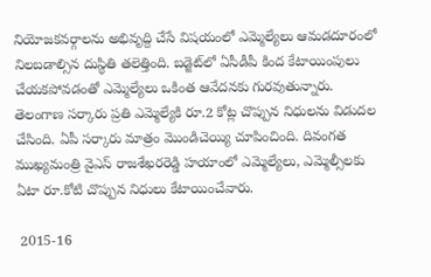నియోజకవర్గాలను అభివృద్ది చేసే విషయంలో ఎమ్మెల్యేలు ఆమడదూరంలో నిలబడాల్సిన దుస్థితి తలెత్తింది. బడ్జెట్‌లో ఏసీడీపీ కింద కేటాయింపులు చేయకపోవడంతో ఎమ్మెల్యేలు ఒకింత ఆవేదనకు గురవుతున్నారు. తెలంగాణ సర్కారు ప్రతి ఎమ్మెల్యేకి రూ.2 కోట్ల చొప్పున నిధులను విడుదల చేసింది. ఏపీ సర్కారు మాత్రం మొండిచెయ్యి చూపించింది. దివంగత ముఖ్యమంత్రి వైఎస్ రాజశేఖరరెడ్డి హయాంలో ఎమ్మెల్యేలు, ఎమ్మెల్సీలకు ఏటా రూ.కోటి చొప్పున నిధులు కేటాయించేవారు.

 2015-16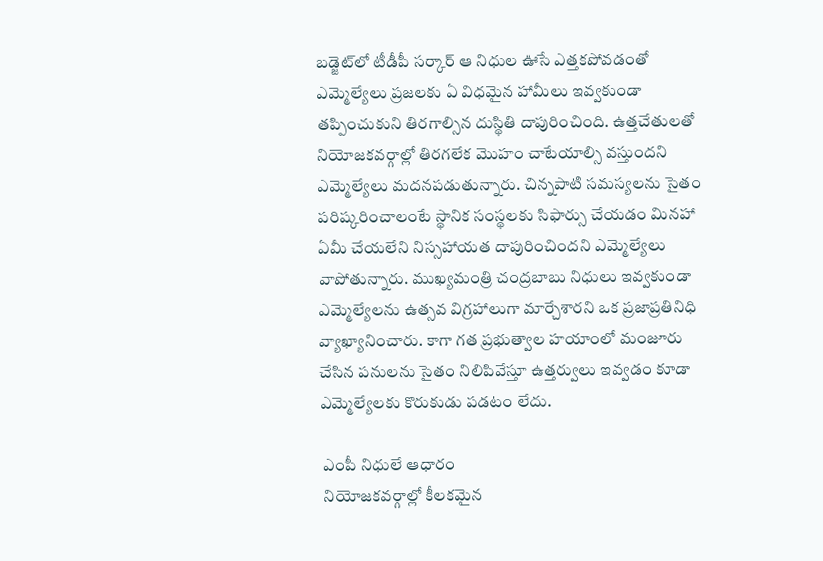బడ్జెట్‌లో టీడీపీ సర్కార్ ఆ నిధుల ఊసే ఎత్తకపోవడంతో ఎమ్మెల్యేలు ప్రజలకు ఏ విధమైన హామీలు ఇవ్వకుండా తప్పించుకుని తిరగాల్సిన దుస్థితి దాపురించింది. ఉత్తచేతులతో నియోజకవర్గాల్లో తిరగలేక మొహం చాటేయాల్సి వస్తుందని ఎమ్మెల్యేలు మదనపడుతున్నారు. చిన్నపాటి సమస్యలను సైతం పరిష్కరించాలంటే స్థానిక సంస్థలకు సిఫార్సు చేయడం మినహా ఏమీ చేయలేని నిస్సహాయత దాపురించిందని ఎమ్మెల్యేలు వాపోతున్నారు. ముఖ్యమంత్రి చంద్రబాబు నిధులు ఇవ్వకుండా ఎమ్మెల్యేలను ఉత్సవ విగ్రహాలుగా మార్చేశారని ఒక ప్రజాప్రతినిధి వ్యాఖ్యానించారు. కాగా గత ప్రభుత్వాల హయాంలో మంజూరు చేసిన పనులను సైతం నిలిపివేస్తూ ఉత్తర్వులు ఇవ్వడం కూడా ఎమ్మెల్యేలకు కొరుకుడు పడటం లేదు.

 ఎంపీ నిధులే ఆధారం
 నియోజకవర్గాల్లో కీలకమైన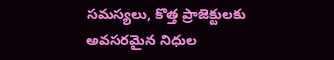సమస్యలు, కొత్త ప్రాజెక్టులకు అవసరమైన నిధుల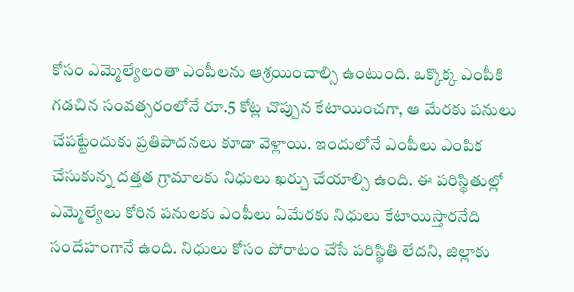కోసం ఎమ్మెల్యేలంతా ఎంపీలను ఆశ్రయించాల్సి ఉంటుంది. ఒక్కొక్క ఎంపీకి గడచిన సంవత్సరంలోనే రూ.5 కోట్ల చొప్పున కేటాయించగా, ఆ మేరకు పనులు చేపట్టేందుకు ప్రతిపాదనలు కూడా వెళ్లాయి. ఇందులోనే ఎంపీలు ఎంపిక చేసుకున్న దత్తత గ్రామాలకు నిధులు ఖర్చు చేయాల్సి ఉంది. ఈ పరిస్థితుల్లో ఎమ్మెల్యేలు కోరిన పనులకు ఎంపీలు ఏమేరకు నిధులు కేటాయిస్తారనేది సందేహంగానే ఉంది. నిధులు కోసం పోరాటం చేసే పరిస్థితి లేదని, జిల్లాకు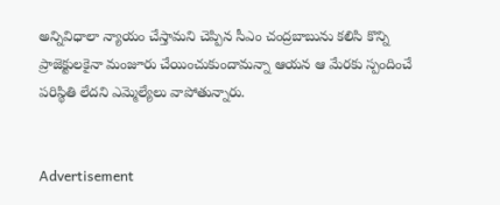అన్నివిధాలా న్యాయం చేస్తామని చెప్పిన సీఎం చంద్రబాబును కలిసి కొన్ని ప్రాజెక్టులకైనా మంజూరు చేయించుకుందామన్నా ఆయన ఆ మేరకు స్పందించే పరిస్థితి లేదని ఎమ్మెల్యేలు వాపోతున్నారు.


Advertisement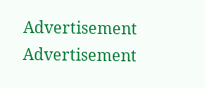Advertisement
Advertisement